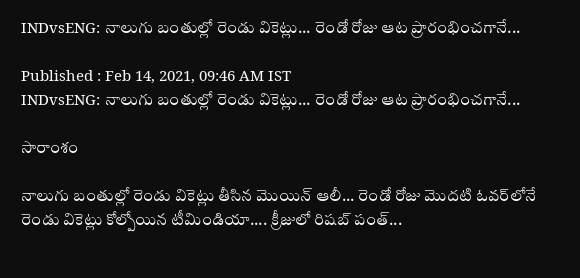INDvsENG: నాలుగు బంతుల్లో రెండు వికెట్లు... రెండో రోజు ఆట ప్రారంభించగానే...

Published : Feb 14, 2021, 09:46 AM IST
INDvsENG: నాలుగు బంతుల్లో రెండు వికెట్లు... రెండో రోజు ఆట ప్రారంభించగానే...

సారాంశం

నాలుగు బంతుల్లో రెండు వికెట్లు తీసిన మొయిన్ ఆలీ... రెండో రోజు మొదటి ఓవర్‌లోనే రెండు వికెట్లు కోల్పోయిన టీమిండియా.... క్రీజులో రిషబ్ పంత్...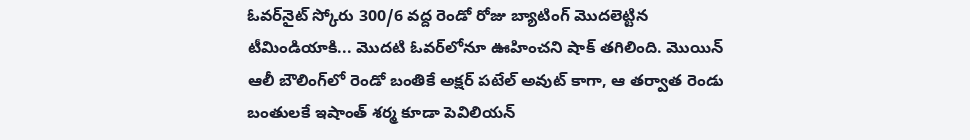ఓవర్‌నైట్ స్కోరు 300/6 వద్ద రెండో రోజు బ్యాటింగ్ మొదలెట్టిన టీమిండియాకి... మొదటి ఓవర్‌లోనూ ఊహించని షాక్ తగిలింది. మొయిన్ ఆలీ బౌలింగ్‌లో రెండో బంతికే అక్షర్ పటేల్ అవుట్ కాగా, ఆ తర్వాత రెండు బంతులకే ఇషాంత్ శర్మ కూడా పెవిలియన్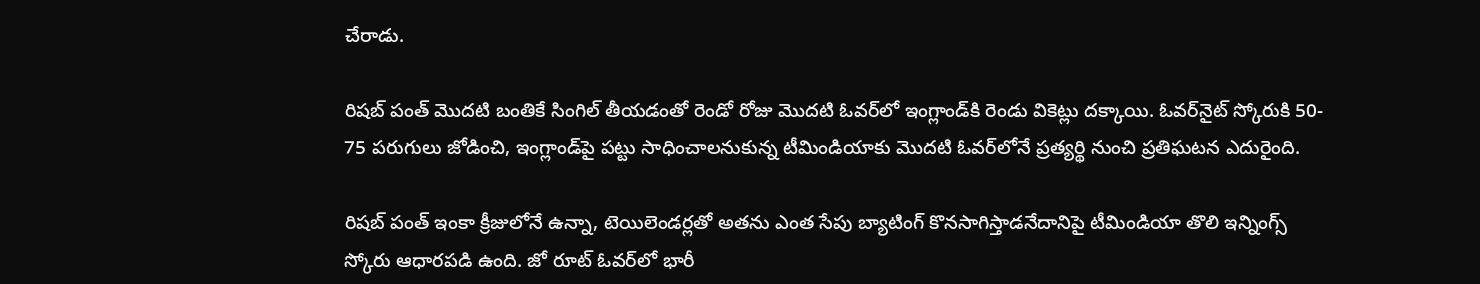చేరాడు.

రిషబ్ పంత్ మొదటి బంతికే సింగిల్ తీయడంతో రెండో రోజు మొదటి ఓవర్‌లో ఇంగ్లాండ్‌కి రెండు వికెట్లు దక్కాయి. ఓవర్‌నైట్ స్కోరుకి 50- 75 పరుగులు జోడించి, ఇంగ్లాండ్‌పై పట్టు సాధించాలనుకున్న టీమిండియాకు మొదటి ఓవర్‌లోనే ప్రత్యర్థి నుంచి ప్రతిఘటన ఎదురైంది.

రిషబ్ పంత్ ఇంకా క్రీజులోనే ఉన్నా, టెయిలెండర్లతో అతను ఎంత సేపు బ్యాటింగ్ కొనసాగిస్తాడనేదానిపై టీమిండియా తొలి ఇన్నింగ్స్ స్కోరు ఆధారపడి ఉంది. జో రూట్ ఓవర్‌లో భారీ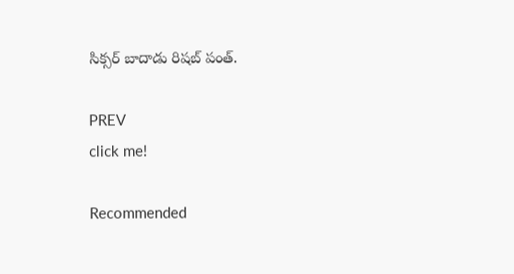సిక్సర్ బాదాడు రిషబ్ పంత్.

PREV
click me!

Recommended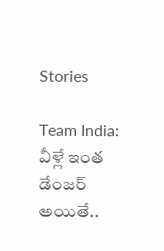Stories

Team India: వీళ్లే ఇంత డేంజర్ అయితే..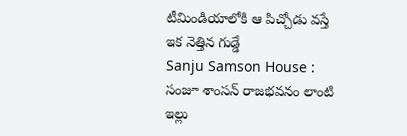టీమిండియాలోకి ఆ పిచ్చోడు వస్తే ఇక నెత్తిన గుడ్డే
Sanju Samson House : సంజూ శాంసన్ రాజభవనం లాంటి ఇల్లు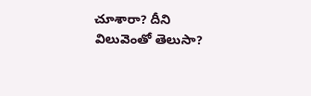చూశారా? దీని విలువెంతో తెలుసా?